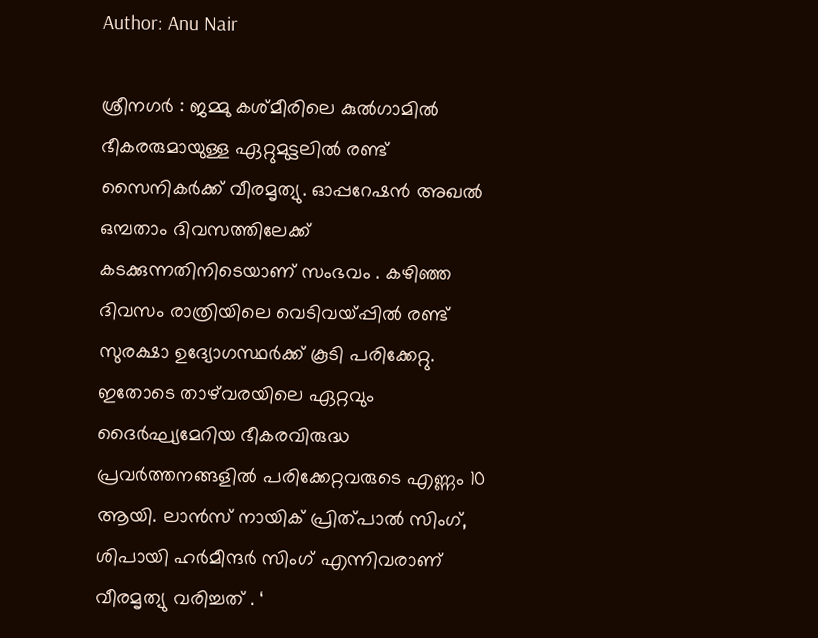Author: Anu Nair

ശ്രീനഗർ : ജമ്മു കശ്മീരിലെ കുൽഗാമിൽ ഭീകരരുമായുള്ള ഏറ്റുമുട്ടലിൽ രണ്ട് സൈനികർക്ക് വീരമൃത്യു. ഓപ്പറേഷൻ അഖൽ ഒമ്പതാം ദിവസത്തിലേക്ക് കടക്കുന്നതിനിടെയാണ് സംഭവം . കഴിഞ്ഞ ദിവസം രാത്രിയിലെ വെടിവയ്പ്പിൽ രണ്ട് സുരക്ഷാ ഉദ്യോഗസ്ഥർക്ക് കൂടി പരിക്കേറ്റു. ഇതോടെ താഴ്‌വരയിലെ ഏറ്റവും ദൈർഘ്യമേറിയ ഭീകരവിരുദ്ധ പ്രവർത്തനങ്ങളിൽ പരിക്കേറ്റവരുടെ എണ്ണം 10 ആയി. ലാൻസ് നായിക് പ്രിത്പാൽ സിംഗ്, ശിപായി ഹർമീന്ദർ സിംഗ് എന്നിവരാണ് വീരമൃത്യു വരിച്ചത് . ‘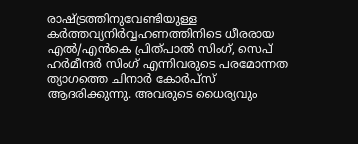രാഷ്ട്രത്തിനുവേണ്ടിയുള്ള കർത്തവ്യനിർവ്വഹണത്തിനിടെ ധീരരായ എൽ/എൻകെ പ്രിത്പാൽ സിംഗ്, സെപ് ഹർമീന്ദർ സിംഗ് എന്നിവരുടെ പരമോന്നത ത്യാഗത്തെ ചിനാർ കോർപ്സ് ആദരിക്കുന്നു. അവരുടെ ധൈര്യവും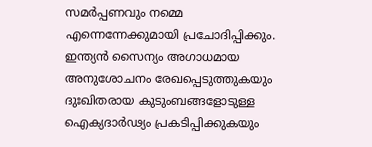സമർപ്പണവും നമ്മെ എന്നെന്നേക്കുമായി പ്രചോദിപ്പിക്കും. ഇന്ത്യൻ സൈന്യം അഗാധമായ അനുശോചനം രേഖപ്പെടുത്തുകയും ദുഃഖിതരായ കുടുംബങ്ങളോടുള്ള ഐക്യദാർഢ്യം പ്രകടിപ്പിക്കുകയും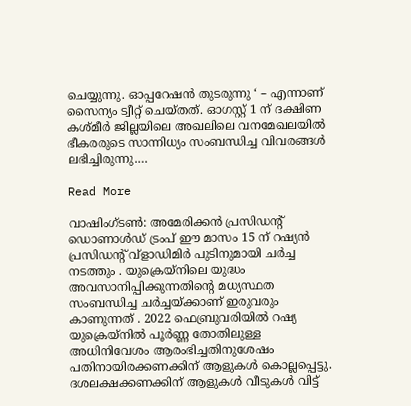ചെയ്യുന്നു. ഓപ്പറേഷൻ തുടരുന്നു ‘ – എന്നാണ് സൈന്യം ട്വീറ്റ് ചെയ്തത്. ഓഗസ്റ്റ് 1 ന് ദക്ഷിണ കശ്മീർ ജില്ലയിലെ അഖലിലെ വനമേഖലയിൽ ഭീകരരുടെ സാന്നിധ്യം സംബന്ധിച്ച വിവരങ്ങൾ ലഭിച്ചിരുന്നു.…

Read More

വാഷിംഗ്ടൺ: അമേരിക്കൻ പ്രസിഡന്റ് ഡൊണാൾഡ് ട്രംപ് ഈ മാസം 15 ന് റഷ്യൻ പ്രസിഡന്റ് വ്‌ളാഡിമിർ പുടിനുമായി ചർച്ച നടത്തും . യുക്രെയ്നിലെ യുദ്ധം അവസാനിപ്പിക്കുന്നതിന്റെ മധ്യസ്ഥത സംബന്ധിച്ച ചർച്ചയ്ക്കാണ് ഇരുവരും കാണുന്നത് . 2022 ഫെബ്രുവരിയിൽ റഷ്യ യുക്രെയ്നിൽ പൂർണ്ണ തോതിലുള്ള അധിനിവേശം ആരംഭിച്ചതിനുശേഷം പതിനായിരക്കണക്കിന് ആളുകൾ കൊല്ലപ്പെട്ടു. ദശലക്ഷക്കണക്കിന് ആളുകൾ വീടുകൾ വിട്ട്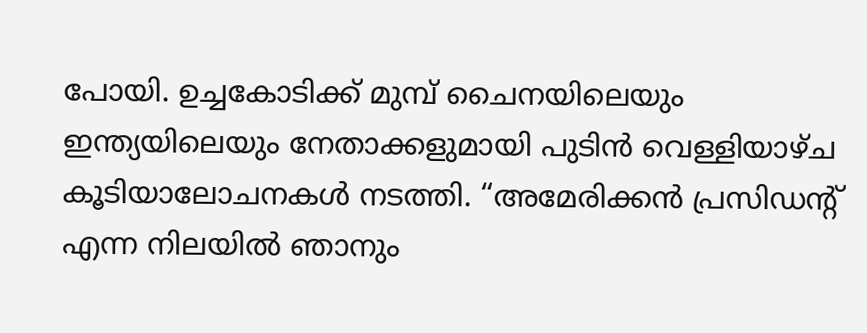പോയി. ഉച്ചകോടിക്ക് മുമ്പ് ചൈനയിലെയും ഇന്ത്യയിലെയും നേതാക്കളുമായി പുടിൻ വെള്ളിയാഴ്ച കൂടിയാലോചനകൾ നടത്തി. “അമേരിക്കൻ പ്രസിഡന്റ് എന്ന നിലയിൽ ഞാനും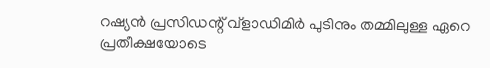റഷ്യൻ പ്രസിഡന്റ് വ്‌ളാഡിമിർ പുടിനും തമ്മിലുള്ള ഏറെ പ്രതീക്ഷയോടെ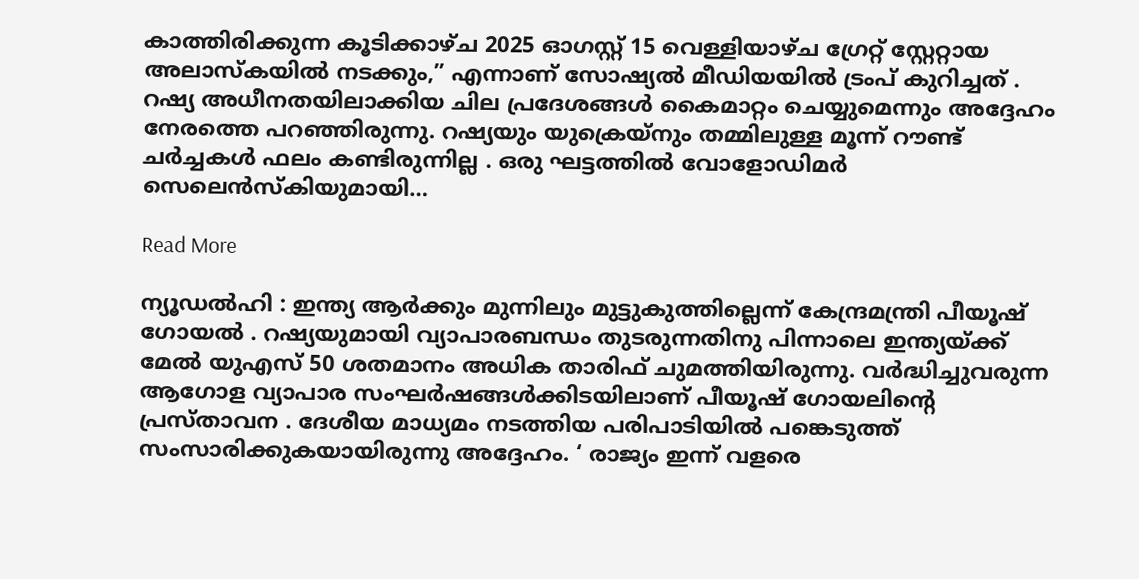കാത്തിരിക്കുന്ന കൂടിക്കാഴ്ച 2025 ഓഗസ്റ്റ് 15 വെള്ളിയാഴ്ച ഗ്രേറ്റ് സ്റ്റേറ്റായ അലാസ്കയിൽ നടക്കും,” എന്നാണ് സോഷ്യൽ മീഡിയയിൽ ട്രംപ് കുറിച്ചത് . റഷ്യ അധീനതയിലാക്കിയ ചില പ്രദേശങ്ങൾ കൈമാറ്റം ചെയ്യുമെന്നും അദ്ദേഹം നേരത്തെ പറഞ്ഞിരുന്നു. റഷ്യയും യുക്രെയ്‌നും തമ്മിലുള്ള മൂന്ന് റൗണ്ട് ചർച്ചകൾ ഫലം കണ്ടിരുന്നില്ല . ഒരു ഘട്ടത്തിൽ വോളോഡിമർ സെലെൻസ്‌കിയുമായി…

Read More

ന്യൂഡൽഹി : ഇന്ത്യ ആർക്കും മുന്നിലും മുട്ടുകുത്തില്ലെന്ന് കേന്ദ്രമന്ത്രി പീയൂഷ് ഗോയൽ . റഷ്യയുമായി വ്യാപാരബന്ധം തുടരുന്നതിനു പിന്നാലെ ഇന്ത്യയ്ക്ക് മേൽ യുഎസ് 50 ശതമാനം അധിക താരിഫ് ചുമത്തിയിരുന്നു. വർദ്ധിച്ചുവരുന്ന ആഗോള വ്യാപാര സംഘർഷങ്ങൾക്കിടയിലാണ് പീയൂഷ് ഗോയലിന്റെ പ്രസ്താവന . ദേശീയ മാധ്യമം നടത്തിയ പരിപാടിയിൽ പങ്കെടുത്ത് സംസാരിക്കുകയായിരുന്നു അദ്ദേഹം. ‘ രാജ്യം ഇന്ന് വളരെ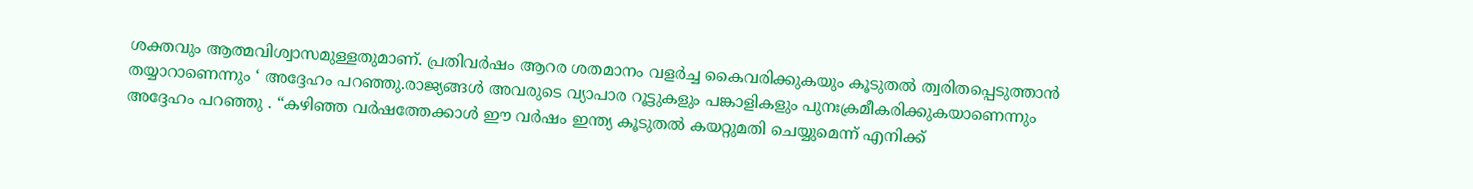ശക്തവും ആത്മവിശ്വാസമുള്ളതുമാണ്. പ്രതിവർഷം ആറര ശതമാനം വളർച്ച കൈവരിക്കുകയും കൂടുതൽ ത്വരിതപ്പെടുത്താൻ തയ്യാറാണെന്നും ‘ അദ്ദേഹം പറഞ്ഞു.രാജ്യങ്ങൾ അവരുടെ വ്യാപാര റൂട്ടുകളും പങ്കാളികളും പുനഃക്രമീകരിക്കുകയാണെന്നും അദ്ദേഹം പറഞ്ഞു . “കഴിഞ്ഞ വർഷത്തേക്കാൾ ഈ വർഷം ഇന്ത്യ കൂടുതൽ കയറ്റുമതി ചെയ്യുമെന്ന് എനിക്ക്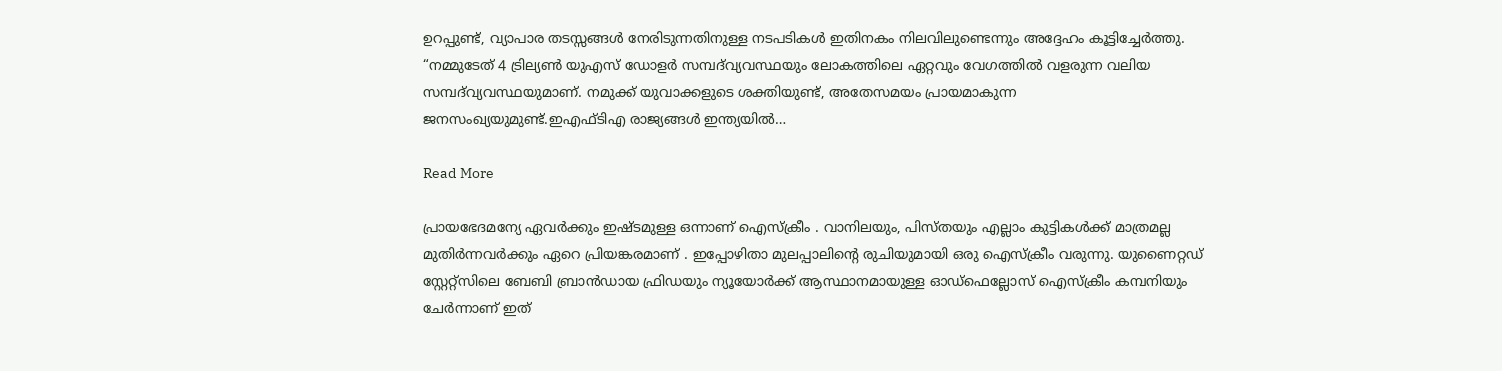ഉറപ്പുണ്ട്, വ്യാപാര തടസ്സങ്ങൾ നേരിടുന്നതിനുള്ള നടപടികൾ ഇതിനകം നിലവിലുണ്ടെന്നും അദ്ദേഹം കൂട്ടിച്ചേർത്തു. “നമ്മുടേത് 4 ട്രില്യൺ യുഎസ് ഡോളർ സമ്പദ്‌വ്യവസ്ഥയും ലോകത്തിലെ ഏറ്റവും വേഗത്തിൽ വളരുന്ന വലിയ സമ്പദ്‌വ്യവസ്ഥയുമാണ്. നമുക്ക് യുവാക്കളുടെ ശക്തിയുണ്ട്, അതേസമയം പ്രായമാകുന്ന ജനസംഖ്യയുമുണ്ട്.ഇഎഫ്‌ടിഎ രാജ്യങ്ങൾ ഇന്ത്യയിൽ…

Read More

പ്രായഭേദമന്യേ ഏവർക്കും ഇഷ്ടമുള്ള ഒന്നാണ് ഐസ്ക്രീം . വാനിലയും, പിസ്തയും എല്ലാം കുട്ടികൾക്ക് മാത്രമല്ല മുതിർന്നവർക്കും ഏറെ പ്രിയങ്കരമാണ് . ഇപ്പോഴിതാ മുലപ്പാലിന്റെ രുചിയുമായി ഒരു ഐസ്ക്രീം വരുന്നു. യുണൈറ്റഡ് സ്റ്റേറ്റ്സിലെ ബേബി ബ്രാൻഡായ ഫ്രിഡയും ന്യൂയോർക്ക് ആസ്ഥാനമായുള്ള ഓഡ്ഫെല്ലോസ് ഐസ്ക്രീം കമ്പനിയും ചേർന്നാണ് ഇത്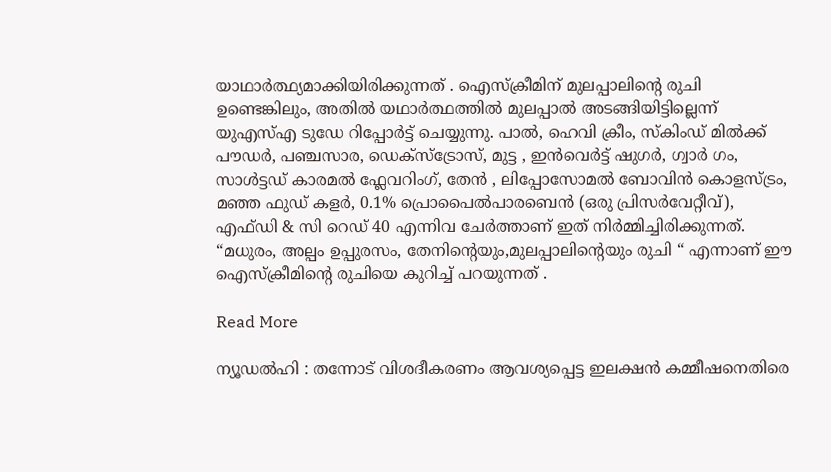യാഥാർത്ഥ്യമാക്കിയിരിക്കുന്നത് . ഐസ്ക്രീമിന് മുലപ്പാലിന്റെ രുചി ഉണ്ടെങ്കിലും, അതിൽ യഥാർത്ഥത്തിൽ മുലപ്പാൽ അടങ്ങിയിട്ടില്ലെന്ന് യുഎസ്എ ടുഡേ റിപ്പോർട്ട് ചെയ്യുന്നു. പാൽ, ഹെവി ക്രീം, സ്കിംഡ് മിൽക്ക് പൗഡർ, പഞ്ചസാര, ഡെക്‌സ്ട്രോസ്, മുട്ട , ഇൻവെർട്ട് ഷുഗർ, ഗ്വാർ ഗം, സാള്‍ട്ടഡ് കാരമൽ ഫ്ലേവറിംഗ്, തേൻ , ലിപ്പോസോമൽ ബോവിൻ കൊളസ്ട്രം, മഞ്ഞ ഫുഡ് കളർ, 0.1% പ്രൊപൈൽപാരബെൻ (ഒരു പ്രിസർവേറ്റീവ്), എഫ്ഡി & സി റെഡ് 40 എന്നിവ ചേർത്താണ് ഇത് നിർമ്മിച്ചിരിക്കുന്നത്. “മധുരം, അല്പം ഉപ്പുരസം, തേനിന്റെയും,മുലപ്പാലിന്റെയും രുചി “ എന്നാണ് ഈ ഐസ്ക്രീമിന്റെ രുചിയെ കുറിച്ച് പറയുന്നത് .

Read More

ന്യൂഡൽഹി : തന്നോട് വിശദീകരണം ആവശ്യപ്പെട്ട ഇലക്ഷൻ കമ്മീഷനെതിരെ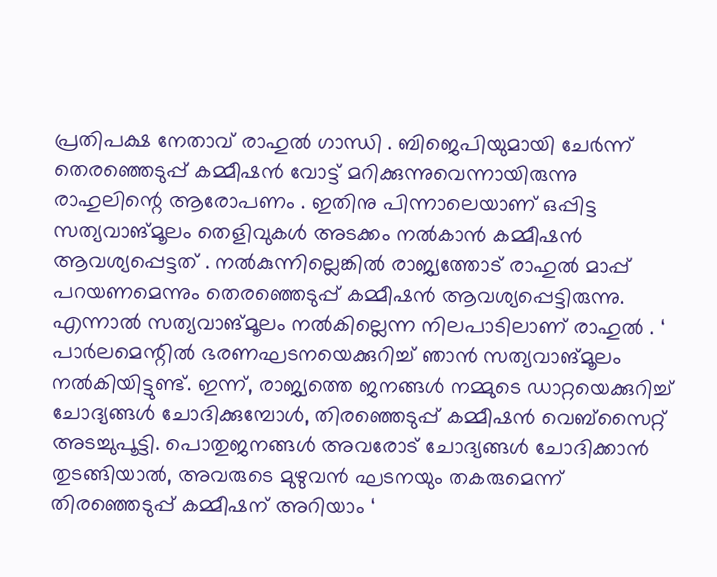പ്രതിപക്ഷ നേതാവ് രാഹുൽ ഗാന്ധി . ബിജെപിയുമായി ചേർന്ന് തെരഞ്ഞെടുപ്പ് കമ്മീഷൻ വോട്ട് മറിക്കുന്നുവെന്നായിരുന്നു രാഹുലിന്റെ ആരോപണം . ഇതിനു പിന്നാലെയാണ് ഒപ്പിട്ട സത്യവാങ്മൂലം തെളിവുകൾ അടക്കം നൽകാൻ കമ്മീഷൻ ആവശ്യപ്പെട്ടത് . നൽകുന്നില്ലെങ്കിൽ രാജ്യത്തോട് രാഹുൽ മാപ്പ് പറയണമെന്നും തെരഞ്ഞെടുപ്പ് കമ്മീഷൻ ആവശ്യപ്പെട്ടിരുന്നു. എന്നാൽ സത്യവാങ്മൂലം നൽകില്ലെന്ന നിലപാടിലാണ് രാഹുൽ . ‘ പാർലമെന്റിൽ ഭരണഘടനയെക്കുറിച്ച് ഞാൻ സത്യവാങ്മൂലം നൽകിയിട്ടുണ്ട്. ഇന്ന്, രാജ്യത്തെ ജനങ്ങൾ നമ്മുടെ ഡാറ്റയെക്കുറിച്ച് ചോദ്യങ്ങൾ ചോദിക്കുമ്പോൾ, തിരഞ്ഞെടുപ്പ് കമ്മീഷൻ വെബ്‌സൈറ്റ് അടച്ചുപൂട്ടി. പൊതുജനങ്ങൾ അവരോട് ചോദ്യങ്ങൾ ചോദിക്കാൻ തുടങ്ങിയാൽ, അവരുടെ മുഴുവൻ ഘടനയും തകരുമെന്ന് തിരഞ്ഞെടുപ്പ് കമ്മീഷന് അറിയാം ‘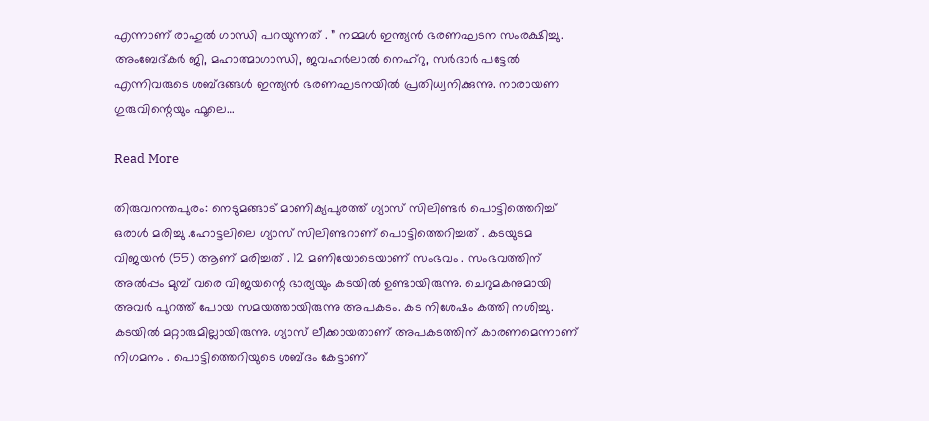എന്നാണ് രാഹുൽ ഗാന്ധി പറയുന്നത് . ” നമ്മൾ ഇന്ത്യൻ ഭരണഘടന സംരക്ഷിച്ചു. അംബേദ്കർ ജി, മഹാത്മാഗാന്ധി, ജവഹർലാൽ നെഹ്‌റു, സർദാർ പട്ടേൽ എന്നിവരുടെ ശബ്ദങ്ങൾ ഇന്ത്യൻ ഭരണഘടനയിൽ പ്രതിധ്വനിക്കുന്നു. നാരായണ ഗുരുവിന്റെയും ഫൂലെ…

Read More

തിരുവനന്തപുരം: നെടുമങ്ങാട് മാണിക്യപുരത്ത് ഗ്യാസ് സിലിണ്ടർ പൊട്ടിത്തെറിച്ച് ഒരാൾ മരിച്ചു .ഹോട്ടലിലെ ഗ്യാസ് സിലിണ്ടറാണ് പൊട്ടിത്തെറിച്ചത് . കടയുടമ വിജയൻ (55) ആണ് മരിച്ചത് . 12 മണിയോടെയാണ് സംഭവം . സംഭവത്തിന് അൽപ്പം മുമ്പ് വരെ വിജയന്റെ ഭാര്യയും കടയിൽ ഉണ്ടായിരുന്നു. ചെറുമകനുമായി അവർ പുറത്ത് പോയ സമയത്തായിരുന്നു അപകടം. കട നിശേഷം കത്തി നശിച്ചു. കടയിൽ മറ്റാരുമില്ലായിരുന്നു. ഗ്യാസ് ലീക്കായതാണ് അപകടത്തിന് കാരണമെന്നാണ് നിഗമനം . പൊട്ടിത്തെറിയുടെ ശബ്ദം കേട്ടാണ്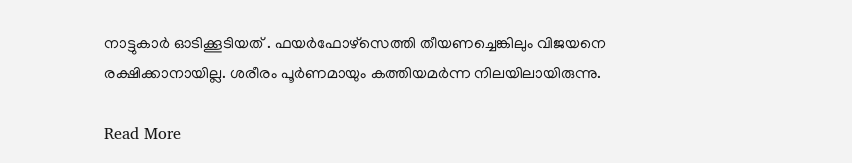നാട്ടുകാർ ഓടിക്കൂടിയത് . ഫയർഫോഴ്സെത്തി തീയണച്ചെങ്കിലും വിജയനെ രക്ഷിക്കാനായില്ല. ശരീരം പൂർണമായും കത്തിയമർന്ന നിലയിലായിരുന്നു.

Read More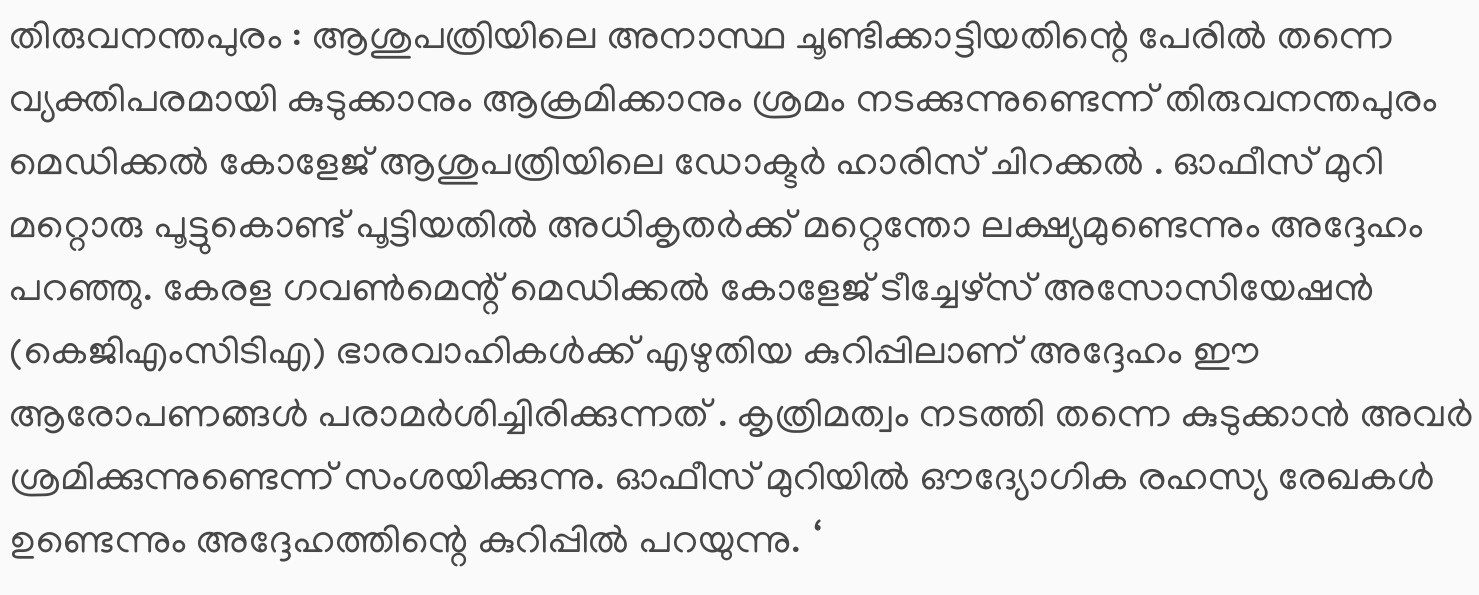തിരുവനന്തപുരം : ആശുപത്രിയിലെ അനാസ്ഥ ചൂണ്ടിക്കാട്ടിയതിന്റെ പേരിൽ തന്നെ വ്യക്തിപരമായി കുടുക്കാനും ആക്രമിക്കാനും ശ്രമം നടക്കുന്നുണ്ടെന്ന് തിരുവനന്തപുരം മെഡിക്കൽ കോളേജ് ആശുപത്രിയിലെ ഡോക്ടർ ഹാരിസ് ചിറക്കൽ . ഓഫീസ് മുറി മറ്റൊരു പൂട്ടുകൊണ്ട് പൂട്ടിയതിൽ അധികൃതർക്ക് മറ്റെന്തോ ലക്ഷ്യമുണ്ടെന്നും അദ്ദേഹം പറഞ്ഞു. കേരള ഗവൺമെന്റ് മെഡിക്കൽ കോളേജ് ടീച്ചേഴ്‌സ് അസോസിയേഷൻ (കെജിഎംസിടിഎ) ഭാരവാഹികൾക്ക് എഴുതിയ കുറിപ്പിലാണ് അദ്ദേഹം ഈ ആരോപണങ്ങൾ പരാമർശിച്ചിരിക്കുന്നത് . കൃത്രിമത്വം നടത്തി തന്നെ കുടുക്കാൻ അവർ ശ്രമിക്കുന്നുണ്ടെന്ന് സംശയിക്കുന്നു. ഓഫീസ് മുറിയിൽ ഔദ്യോഗിക രഹസ്യ രേഖകൾ ഉണ്ടെന്നും അദ്ദേഹത്തിന്റെ കുറിപ്പിൽ പറയുന്നു. ‘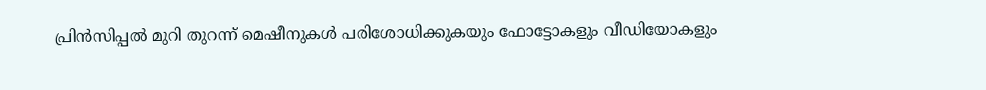പ്രിൻസിപ്പൽ മുറി തുറന്ന് മെഷീനുകൾ പരിശോധിക്കുകയും ഫോട്ടോകളും വീഡിയോകളും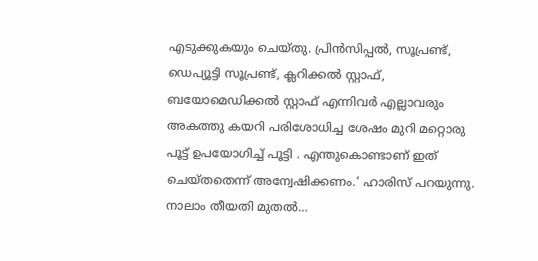എടുക്കുകയും ചെയ്തു. പ്രിൻസിപ്പൽ, സൂപ്രണ്ട്, ഡെപ്യൂട്ടി സൂപ്രണ്ട്, ക്ലറിക്കൽ സ്റ്റാഫ്, ബയോമെഡിക്കൽ സ്റ്റാഫ് എന്നിവർ എല്ലാവരും അകത്തു കയറി പരിശോധിച്ച ശേഷം മുറി മറ്റൊരു പൂട്ട് ഉപയോഗിച്ച് പൂട്ടി . എന്തുകൊണ്ടാണ് ഇത് ചെയ്തതെന്ന് അന്വേഷിക്കണം.‘ ഹാരിസ് പറയുന്നു. നാലാം തീയതി മുതൽ…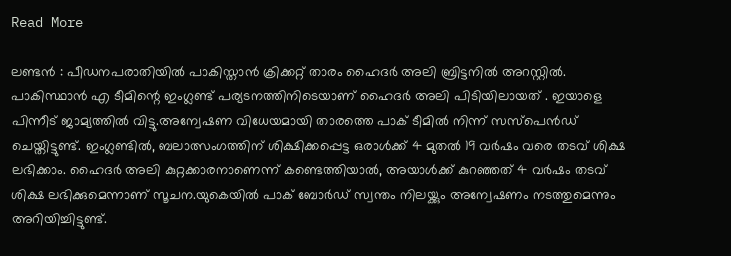Read More

ലണ്ടൻ : പീഡനപരാതിയിൽ പാകിസ്താൻ ക്രിക്കറ്റ് താരം ഹൈദർ അലി ബ്രിട്ടനിൽ അറസ്റ്റിൽ. പാകിസ്ഥാൻ എ ടീമിന്റെ ഇംഗ്ലണ്ട് പര്യടനത്തിനിടെയാണ് ഹൈദർ അലി പിടിയിലായത് . ഇയാളെ പിന്നീട് ജാമ്യത്തിൽ വിട്ടു.അന്വേഷണ വിധേയമായി താരത്തെ പാക് ടീമിൽ നിന്ന് സസ്പെൻഡ് ചെയ്തിട്ടുണ്ട്. ഇംഗ്ലണ്ടിൽ, ബലാത്സംഗത്തിന് ശിക്ഷിക്കപ്പെട്ട ഒരാൾക്ക് 4 മുതൽ 19 വർഷം വരെ തടവ് ശിക്ഷ ലഭിക്കാം. ഹൈദർ അലി കുറ്റക്കാരനാണെന്ന് കണ്ടെത്തിയാൽ, അയാൾക്ക് കുറഞ്ഞത് 4 വർഷം തടവ് ശിക്ഷ ലഭിക്കുമെന്നാണ് സൂചന.യുകെയിൽ പാക് ബോർഡ് സ്വന്തം നിലയ്ക്കും അന്വേഷണം നടത്തുമെന്നും അറിയിച്ചിട്ടുണ്ട്.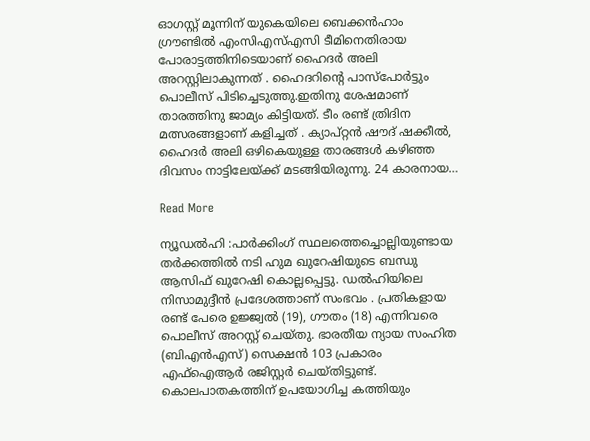ഓഗസ്റ്റ് മൂന്നിന് യുകെയിലെ ബെക്കൻഹാം ഗ്രൗണ്ടിൽ എംസിഎസ്എസി ടീമിനെതിരായ പോരാട്ടത്തിനിടെയാണ് ഹൈദർ അലി അറസ്റ്റിലാകുന്നത് . ഹൈദറിന്റെ പാസ്പോർട്ടും പൊലീസ് പിടിച്ചെടുത്തു.ഇതിനു ശേഷമാണ് താരത്തിനു ജാമ്യം കിട്ടിയത്. ടീം രണ്ട് ത്രിദിന മത്സരങ്ങളാണ് കളിച്ചത് . ക്യാപ്റ്റൻ ഷൗദ് ഷക്കീൽ, ഹൈദർ അലി ഒഴികെയുള്ള താരങ്ങൾ കഴിഞ്ഞ ദിവസം നാട്ടിലേയ്ക്ക് മടങ്ങിയിരുന്നു. 24 കാരനായ…

Read More

ന്യൂഡൽഹി :പാർക്കിംഗ് സ്ഥലത്തെച്ചൊല്ലിയുണ്ടായ തർക്കത്തിൽ നടി ഹുമ ഖുറേഷിയുടെ ബന്ധു ആസിഫ് ഖുറേഷി കൊല്ലപ്പെട്ടു. ഡൽഹിയിലെ നിസാമുദ്ദീൻ പ്രദേശത്താണ് സംഭവം . പ്രതികളായ രണ്ട് പേരെ ഉജ്ജ്വൽ (19), ഗൗതം (18) എന്നിവരെ പൊലീസ് അറസ്റ്റ് ചെയ്തു. ഭാരതീയ ന്യായ സംഹിത (ബിഎൻഎസ്) സെക്ഷൻ 103 പ്രകാരം എഫ്ഐആർ രജിസ്റ്റർ ചെയ്തിട്ടുണ്ട്. കൊലപാതകത്തിന് ഉപയോഗിച്ച കത്തിയും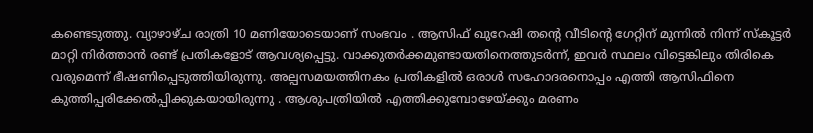കണ്ടെടുത്തു. വ്യാഴാഴ്ച രാത്രി 10 മണിയോടെയാണ് സംഭവം . ആസിഫ് ഖുറേഷി തന്റെ വീടിന്റെ ഗേറ്റിന് മുന്നിൽ നിന്ന് സ്കൂട്ടർ മാറ്റി നിർത്താൻ രണ്ട് പ്രതികളോട് ആവശ്യപ്പെട്ടു. വാക്കുതർക്കമുണ്ടായതിനെത്തുടർന്ന്, ഇവർ സ്ഥലം വിട്ടെങ്കിലും തിരികെ വരുമെന്ന് ഭീഷണിപ്പെടുത്തിയിരുന്നു. അല്പസമയത്തിനകം പ്രതികളിൽ ഒരാൾ സഹോദരനൊപ്പം എത്തി ആസിഫിനെ കുത്തിപ്പരിക്കേൽപ്പിക്കുകയായിരുന്നു . ആശുപത്രിയിൽ എത്തിക്കുമ്പോഴേയ്ക്കും മരണം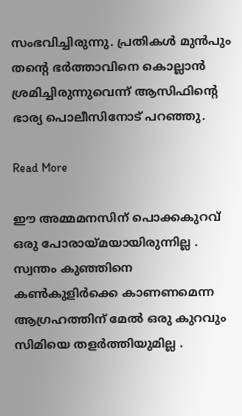സംഭവിച്ചിരുന്നു. പ്രതികൾ മുൻപും തന്റെ ഭർത്താവിനെ കൊല്ലാൻ ശ്രമിച്ചിരുന്നുവെന്ന് ആസിഫിന്റെ ഭാര്യ പൊലീസിനോട് പറഞ്ഞു.

Read More

ഈ അമ്മമനസിന് പൊക്കകുറവ് ഒരു പോരായ്മയായിരുന്നില്ല . സ്വന്തം കുഞ്ഞിനെ കൺകുളിർക്കെ കാണണമെന്ന ആഗ്രഹത്തിന് മേൽ ഒരു കുറവും സിമിയെ തളർത്തിയുമില്ല .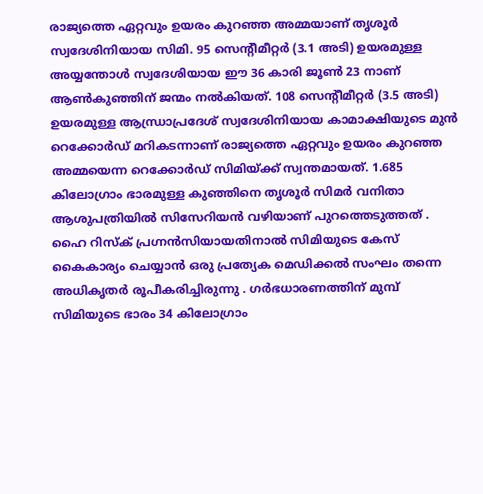രാജ്യത്തെ ഏറ്റവും ഉയരം കുറഞ്ഞ അമ്മയാണ് തൃശൂർ സ്വദേശിനിയായ സിമി. 95 സെന്റീമീറ്റർ (3.1 അടി) ഉയരമുള്ള അയ്യന്തോൾ സ്വദേശിയായ ഈ 36 കാരി ജൂൺ 23 നാണ് ആൺകുഞ്ഞിന് ജന്മം നൽകിയത്. 108 സെന്റീമീറ്റർ (3.5 അടി) ഉയരമുള്ള ആന്ധ്രാപ്രദേശ് സ്വദേശിനിയായ കാമാക്ഷിയുടെ മുൻ റെക്കോർഡ് മറികടന്നാണ് രാജ്യത്തെ ഏറ്റവും ഉയരം കുറഞ്ഞ അമ്മയെന്ന റെക്കോർഡ് സിമിയ്ക്ക് സ്വന്തമായത്. 1.685 കിലോഗ്രാം ഭാരമുള്ള കുഞ്ഞിനെ തൃശൂർ സിമർ വനിതാ ആശുപത്രിയിൽ സിസേറിയൻ വഴിയാണ് പുറത്തെടുത്തത് . ഹൈ റിസ്ക് പ്രഗ്നൻസിയായതിനാൽ സിമിയുടെ കേസ് കൈകാര്യം ചെയ്യാൻ ഒരു പ്രത്യേക മെഡിക്കൽ സംഘം തന്നെ അധികൃതർ രൂപീകരിച്ചിരുന്നു . ഗർഭധാരണത്തിന് മുമ്പ് സിമിയുടെ ഭാരം 34 കിലോഗ്രാം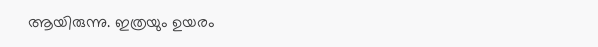ആയിരുന്നു. ഇത്രയും ഉയരം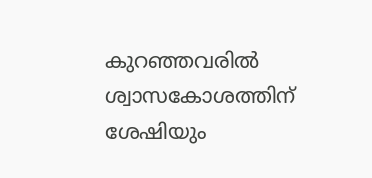കുറഞ്ഞവരിൽ ശ്വാസകോശത്തിന് ശേഷിയും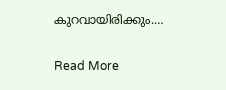കുറവായിരിക്കും.…

Read More